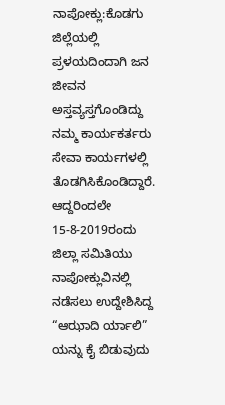ನಾಪೋಕ್ಲು:ಕೊಡಗು ಜಿಲ್ಲೆಯಲ್ಲಿ ಪ್ರಳಯದಿಂದಾಗಿ ಜನ ಜೀವನ ಅಸ್ತವ್ಯಸ್ತಗೊಂಡಿದ್ದು ನಮ್ಮ ಕಾರ್ಯಕರ್ತರು ಸೇವಾ ಕಾರ್ಯಗಳಲ್ಲಿ ತೊಡಗಿಸಿಕೊಂಡಿದ್ದಾರೆ. ಆದ್ದರಿಂದಲೇ 15-8-2019ರಂದು ಜಿಲ್ಲಾ ಸಮಿತಿಯು ನಾಪೋಕ್ಲುವಿನಲ್ಲಿ ನಡೆಸಲು ಉದ್ದೇಶಿಸಿದ್ದ “ಆಝಾದಿ ರ್ಯಾಲಿ” ಯನ್ನು ಕೈ ಬಿಡುವುದು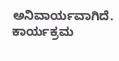ಅನಿವಾರ್ಯವಾಗಿದೆ.
ಕಾರ್ಯಕ್ರಮ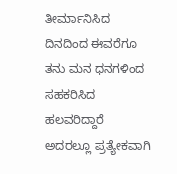ತೀರ್ಮಾನಿಸಿದ ದಿನದಿಂದ ಈವರೆಗೂ ತನು ಮನ ಧನಗಳಿಂದ ಸಹಕರಿಸಿದ ಹಲವರಿದ್ದಾರೆ ಅದರಲ್ಲೂ ಪ್ರತ್ಯೇಕವಾಗಿ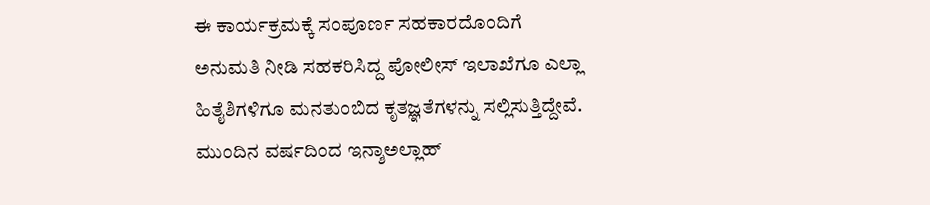ಈ ಕಾರ್ಯಕ್ರಮಕ್ಕೆ ಸಂಪೂರ್ಣ ಸಹಕಾರದೊಂದಿಗೆ ಅನುಮತಿ ನೀಡಿ ಸಹಕರಿಸಿದ್ದ ಪೋಲೀಸ್ ಇಲಾಖೆಗೂ ಎಲ್ಲಾ ಹಿತೈಶಿಗಳಿಗೂ ಮನತುಂಬಿದ ಕೃತಜ್ಞತೆಗಳನ್ನು ಸಲ್ಲಿಸುತ್ತಿದ್ದೇವೆ.
ಮುಂದಿನ ವರ್ಷದಿಂದ ಇನ್ಶಾಅಲ್ಲಾಹ್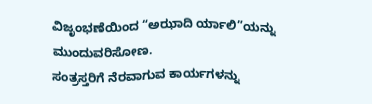ವಿಜೃಂಭಣೆಯಿಂದ “ಅಝಾದಿ ರ್ಯಾಲಿ”ಯನ್ನು ಮುಂದುವರಿಸೋಣ.
ಸಂತ್ರಸ್ತರಿಗೆ ನೆರವಾಗುವ ಕಾರ್ಯಗಳನ್ನು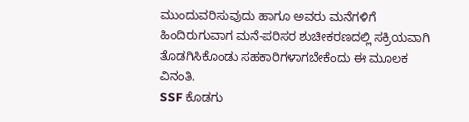ಮುಂದುವರಿಸುವುದು ಹಾಗೂ ಅವರು ಮನೆಗಳಿಗೆ ಹಿಂದಿರುಗುವಾಗ ಮನೆ-ಪರಿಸರ ಶುಚೀಕರಣದಲ್ಲಿ ಸಕ್ರಿಯವಾಗಿ ತೊಡಗಿಸಿಕೊಂಡು ಸಹಕಾರಿಗಳಾಗಬೇಕೆಂದು ಈ ಮೂಲಕ ವಿನಂತಿ.
SSF ಕೊಡಗು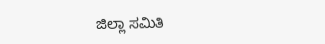ಜಿಲ್ಲಾ ಸಮಿತಿ